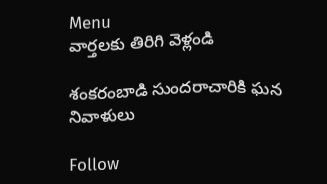Menu
వార్తలకు తిరిగి వెళ్లండి

శంకరంబాడి సుందరాచారికి ఘన నివాళులు

Follow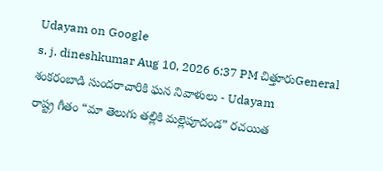Udayam on Google
s. j. dineshkumar Aug 10, 2026 6:37 PM చిత్తూరుGeneral
శంకరంబాడి సుందరాచారికి ఘన నివాళులు - Udayam
రాష్ట్ర గీతం “మా తెలుగు తల్లికి మల్లెపూదండ” రచయిత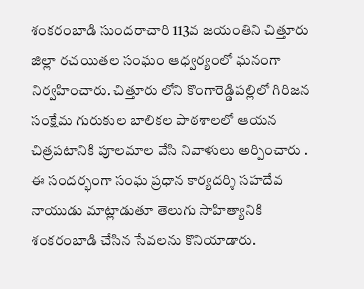శంకరంబాడి సుందరాచారి 113వ జయంతిని చిత్తూరు జిల్లా రచయితల సంఘం ఆధ్వర్యంలో ఘనంగా నిర్వహించారు. చిత్తూరు లోని కొంగారెడ్డిపల్లిలో గిరిజన సంక్షేమ గురుకుల బాలికల పాఠశాలలో ఆయన చిత్రపటానికి పూలమాల వేసి నివాళులు అర్పించారు . ఈ సందర్భంగా సంఘ ప్రధాన కార్యదర్శి సహదేవ నాయుడు మాట్లాడుతూ తెలుగు సాహిత్యానికి శంకరంబాడి చేసిన సేవలను కొనియాడారు.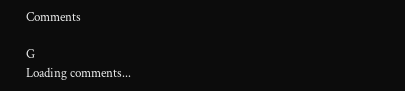Comments

G
Loading comments...